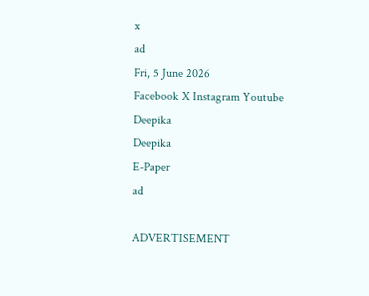x
ad
Fri, 5 June 2026
Facebook X Instagram Youtube
Deepika
Deepika
E-Paper
ad

ADVERTISEMENT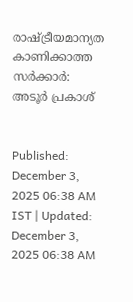രാഷ്ട്രീയമാന്യത കാണിക്കാത്ത സർക്കാർ: അടൂർ പ്രകാശ്


Published: December 3, 2025 06:38 AM IST | Updated: December 3, 2025 06:38 AM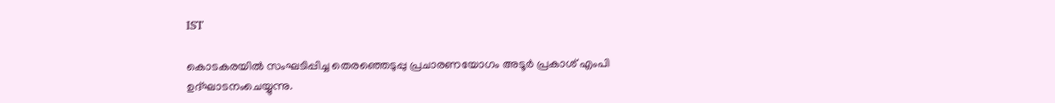IST

കൊടകരയിൽ സംഘടിപ്പിച്ച തെരഞ്ഞെടുപ്പു പ്രചാരണയോഗം അടൂർ പ്രകാശ് എംപി ഉദ്ഘാടനംചെയ്യുന്നു.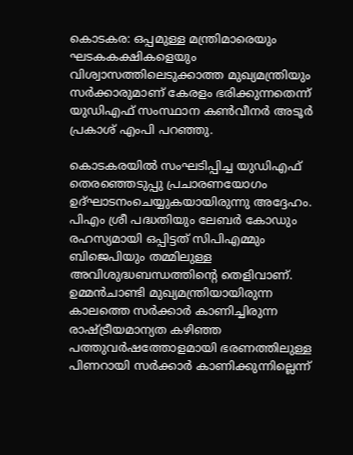കൊടകര: ഒപ്പമുള്ള മന്ത്രിമാരെയും ഘടകകക്ഷികളെയും വിശ്വാസത്തിലെടുക്കാത്ത മുഖ്യമന്ത്രിയും സർക്കാരുമാണ് കേരളം ഭരിക്കുന്നതെന്ന് യുഡിഎഫ് സംസ്ഥാന കൺവീനർ അടൂർ പ്രകാശ് എംപി പറഞ്ഞു.

കൊടകരയിൽ സംഘടിപ്പിച്ച യുഡിഎഫ് തെരഞ്ഞെടുപ്പു പ്രചാരണയോഗം ഉദ്ഘാടനംചെയ്യുകയായിരുന്നു അദ്ദേഹം. പിഎം ശ്രീ പദ്ധതിയും ലേബർ കോഡും രഹസ്യമായി ഒപ്പിട്ടത് സിപിഎമ്മും ബിജെപിയും തമ്മിലുള്ള അവിശുദ്ധബന്ധത്തിന്‍റെ തെളിവാണ്. ഉമ്മൻചാണ്ടി മുഖ്യമന്ത്രിയായിരുന്ന കാലത്തെ സർക്കാർ കാണിച്ചിരുന്ന രാഷ്ട്രീയമാന്യത കഴിഞ്ഞ പത്തുവർഷത്തോളമായി ഭരണത്തിലുള്ള പിണറായി സർക്കാർ കാണിക്കുന്നില്ലെന്ന്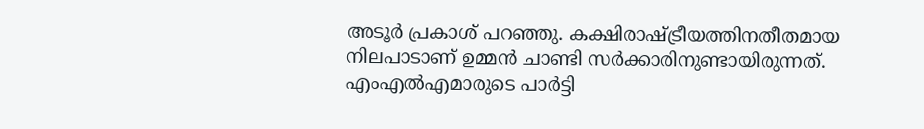അടൂർ പ്രകാശ് പറഞ്ഞു. കക്ഷിരാഷ്ട്രീയത്തിനതീതമായ നിലപാടാണ് ഉമ്മൻ ചാണ്ടി സർക്കാരിനുണ്ടായിരുന്നത്. എംഎൽഎമാരുടെ പാർട്ടി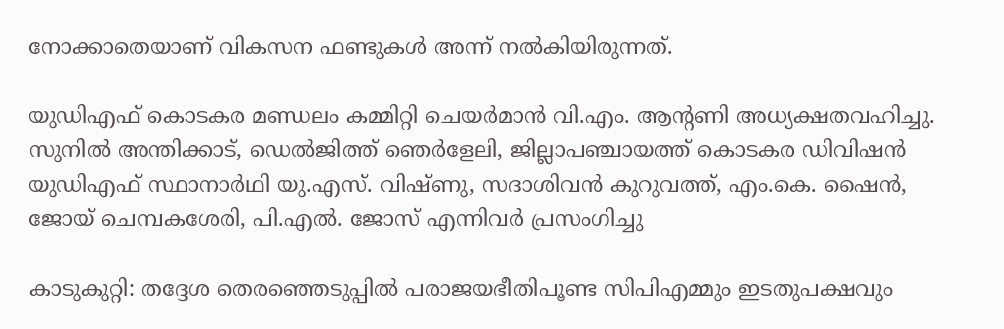നോക്കാതെയാണ് വികസന ഫണ്ടുകൾ അന്ന് നൽകിയിരുന്നത്.

യുഡിഎഫ് കൊടകര മണ്ഡലം കമ്മിറ്റി ചെയർമാൻ വി.എം. ആന്‍റണി അധ്യക്ഷതവഹിച്ചു. സുനിൽ അന്തിക്കാട്, ഡെൽജിത്ത് ഞെർളേലി, ജില്ലാപഞ്ചായത്ത് കൊടകര ഡിവിഷൻ യുഡിഎഫ് സ്ഥാനാർഥി യു.എസ്. വിഷ്ണു, സദാശിവൻ കുറുവത്ത്, എം.കെ. ഷൈൻ, ജോയ് ചെമ്പകശേരി, പി.എൽ. ജോസ് എന്നിവർ പ്രസംഗിച്ചു

കാടുകുറ്റി: തദ്ദേശ തെരഞ്ഞെടുപ്പിൽ പരാജയഭീതിപൂണ്ട സിപിഎമ്മും ഇടതുപക്ഷവും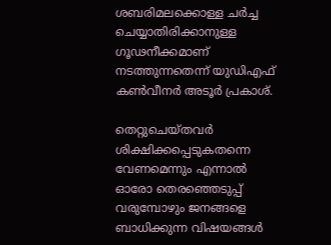ശബരിമലക്കൊള്ള ചർച്ച ചെയ്യാതിരിക്കാനുള്ള ഗൂഢനീക്കമാണ് നടത്തുന്നതെന്ന് യുഡിഎഫ് കൺവീനർ അടൂർ പ്രകാശ്.

തെറ്റുചെയ്തവർ ശിക്ഷിക്കപ്പെടുകതന്നെ വേണമെന്നും എന്നാൽ ഓരോ തെരഞ്ഞെടുപ്പ് വരുമ്പോഴും ജനങ്ങളെ ബാധിക്കുന്ന വിഷയങ്ങൾ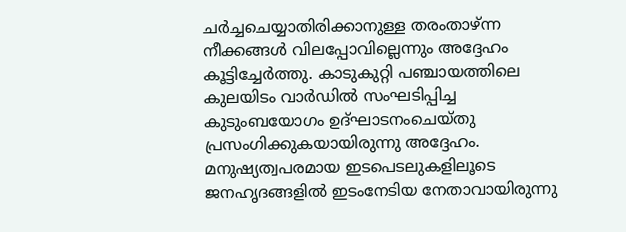ചർച്ചചെയ്യാതിരിക്കാനുള്ള തരംതാഴ്ന്ന നീക്കങ്ങൾ വിലപ്പോവില്ലെന്നും അദ്ദേഹം കൂട്ടിച്ചേർത്തു. കാടുകുറ്റി പഞ്ചായത്തിലെ കുലയിടം വാർഡിൽ സംഘടിപ്പിച്ച കുടുംബയോഗം ഉദ്ഘാടനംചെയ്തു പ്രസംഗിക്കുകയായിരുന്നു അദ്ദേഹം. മനുഷ്യത്വപരമായ ഇടപെടലുകളിലൂടെ ജനഹൃദങ്ങളിൽ ഇടംനേടിയ നേതാവായിരുന്നു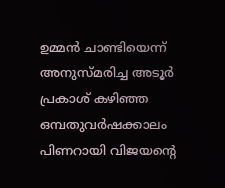ഉമ്മൻ ചാണ്ടിയെന്ന് അനുസ്മരിച്ച അടൂർ പ്രകാശ് കഴിഞ്ഞ ഒമ്പതുവർഷക്കാലം പിണറായി വിജയന്‍റെ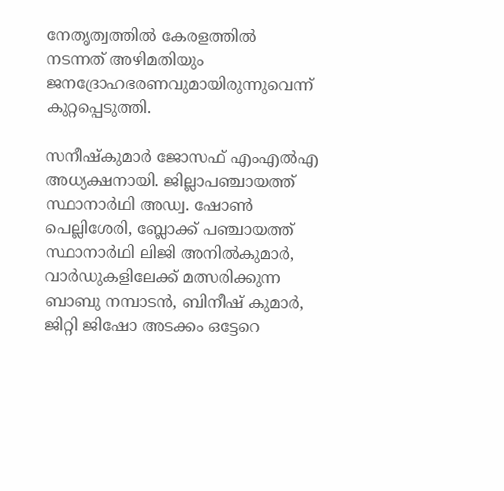നേതൃത്വത്തിൽ കേരളത്തിൽ നടന്നത് അഴിമതിയും ജനദ്രോഹഭരണവുമായിരുന്നുവെന്ന് കുറ്റപ്പെടുത്തി.

സനീഷ്കുമാർ ജോസഫ് എംഎൽഎ അധ്യക്ഷനായി. ജില്ലാപഞ്ചായത്ത് സ്ഥാനാർഥി അഡ്വ. ഷോൺ പെല്ലിശേരി, ബ്ലോക്ക് പഞ്ചായത്ത് സ്ഥാനാർഥി ലിജി അനിൽകുമാർ, വാർഡുകളിലേക്ക് മത്സരിക്കുന്ന ബാബു നമ്പാടൻ, ബിനീഷ് കുമാർ, ജിറ്റി ജിഷോ അടക്കം ഒട്ടേറെ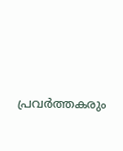പ്രവർത്തകരും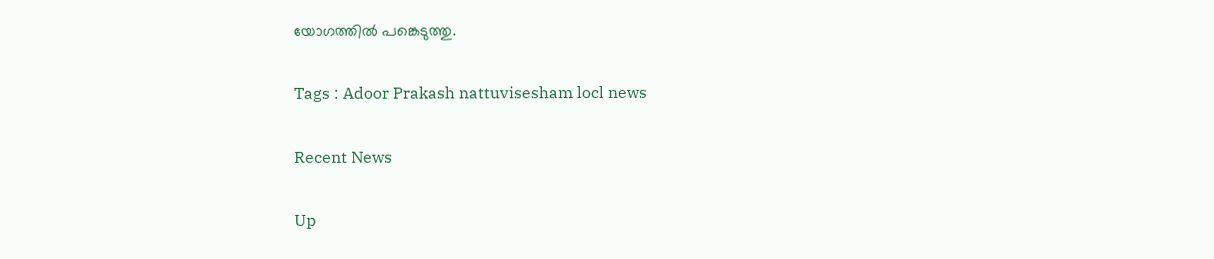യോഗത്തിൽ പങ്കെടുത്തു.

Tags : Adoor Prakash nattuvisesham locl news

Recent News

Up